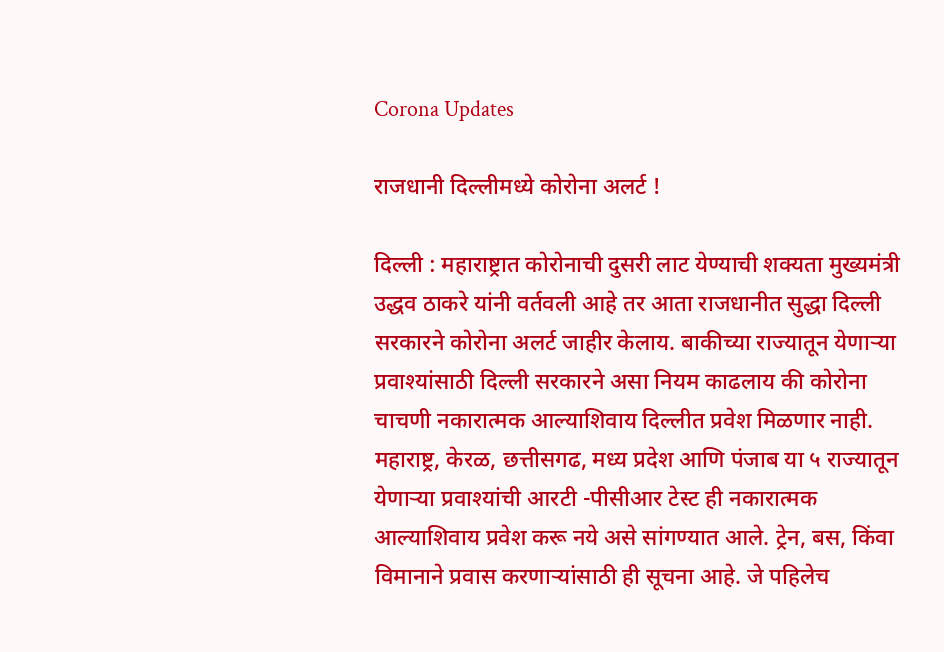Corona Updates

राजधानी दिल्लीमध्ये कोरोना अलर्ट !

दिल्ली : महाराष्ट्रात कोरोनाची दुसरी लाट येण्याची शक्यता मुख्यमंत्री उद्धव ठाकरे यांनी वर्तवली आहे तर आता राजधानीत सुद्धा दिल्ली सरकारने कोरोना अलर्ट जाहीर केलाय. बाकीच्या राज्यातून येणाऱ्या प्रवाश्यांसाठी दिल्ली सरकारने असा नियम काढलाय की कोरोना चाचणी नकारात्मक आल्याशिवाय दिल्लीत प्रवेश मिळणार नाही. महाराष्ट्र, केरळ, छत्तीसगढ, मध्य प्रदेश आणि पंजाब या ५ राज्यातून येणाऱ्या प्रवाश्यांची आरटी -पीसीआर टेस्ट ही नकारात्मक आल्याशिवाय प्रवेश करू नये असे सांगण्यात आले. ट्रेन, बस, किंवा विमानाने प्रवास करणाऱ्यांसाठी ही सूचना आहे. जे पहिलेच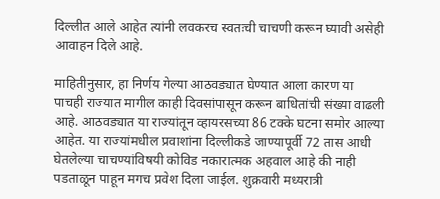दिल्लीत आले आहेत त्यांनी लवकरच स्वतःची चाचणी करून घ्यावी असेही आवाहन दिले आहे.

माहितीनुसार, हा निर्णय गेल्या आठवड्यात घेण्यात आला कारण या पाचही राज्यात मागील काही दिवसांपासून करून बाधितांची संख्या वाढली आहे. आठवड्यात या राज्यांतून व्हायरसच्या 86 टक्के घटना समोर आल्या आहेत. या राज्यांमधील प्रवाशांना दिल्लीकडे जाण्यापूर्वी 72 तास आधी घेतलेल्या चाचण्यांविषयी कोविड नकारात्मक अहवाल आहे की नाही पडताळून पाहून मगच प्रवेश दिला जाईल. शुक्रवारी मध्यरात्री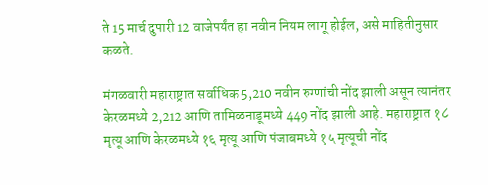ते 15 मार्च दुपारी 12 वाजेपर्यंत हा नवीन नियम लागू होईल, असे माहितीनुसार कळते.

मंगळवारी महाराष्ट्रात सर्वाधिक 5,210 नवीन रुग्णांची नोंद झाली असून त्यानंतर केरळमध्ये 2,212 आणि तामिळनाडूमध्ये 449 नोंद झाली आहे. महाराष्ट्रात १८ मृत्यू आणि केरळमध्ये १६ मृत्यू आणि पंजाबमध्ये १५ मृत्यूची नोंद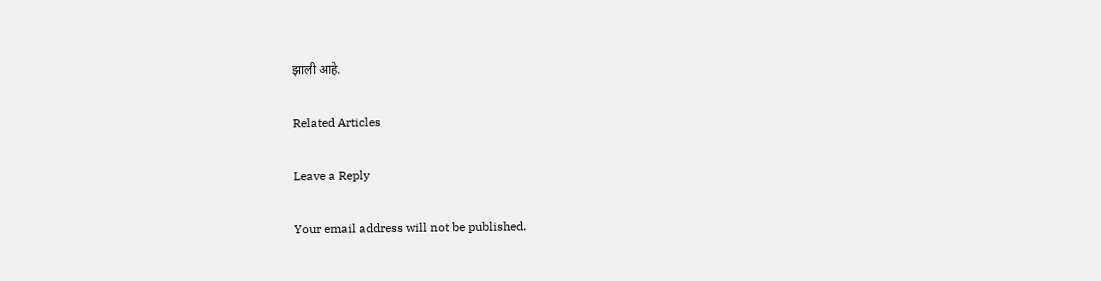झाली आहे.

Related Articles

Leave a Reply

Your email address will not be published.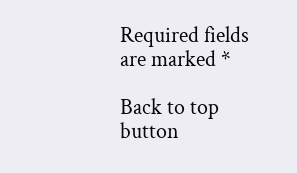Required fields are marked *

Back to top button